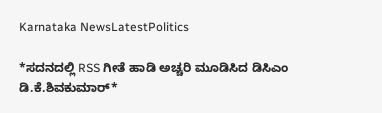Karnataka NewsLatestPolitics

*ಸದನದಲ್ಲಿ RSS ಗೀತೆ ಹಾಡಿ ಅಚ್ಚರಿ ಮೂಡಿಸಿದ ಡಿಸಿಎಂ ಡಿ.ಕೆ.ಶಿವಕುಮಾರ್*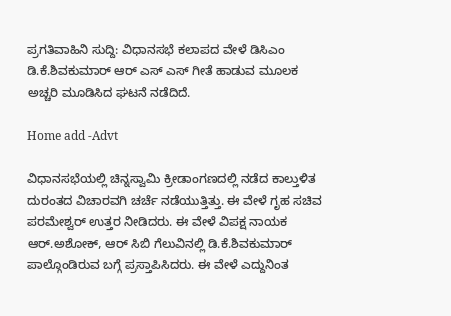ಪ್ರಗತಿವಾಹಿನಿ ಸುದ್ದಿ: ವಿಧಾನಸಭೆ ಕಲಾಪದ ವೇಳೆ ಡಿಸಿಎಂ ಡಿ.ಕೆ.ಶಿವಕುಮಾರ್ ಆರ್ ಎಸ್ ಎಸ್ ಗೀತೆ ಹಾಡುವ ಮೂಲಕ ಅಚ್ಚರಿ ಮೂಡಿಸಿದ ಘಟನೆ ನಡೆದಿದೆ.

Home add -Advt

ವಿಧಾನಸಭೆಯಲ್ಲಿ ಚಿನ್ನಸ್ವಾಮಿ ಕ್ರೀಡಾಂಗಣದಲ್ಲಿ ನಡೆದ ಕಾಲ್ತುಳಿತ ದುರಂತದ ವಿಚಾರವಗಿ ಚರ್ಚೆ ನಡೆಯುತ್ತಿತ್ತು. ಈ ವೇಳೆ ಗೃಹ ಸಚಿವ ಪರಮೇಶ್ವರ್ ಉತ್ತರ ನೀಡಿದರು. ಈ ವೇಳೆ ವಿಪಕ್ಷ ನಾಯಕ ಆರ್.ಅಶೋಕ್, ಆರ್ ಸಿಬಿ ಗೆಲುವಿನಲ್ಲಿ ಡಿ.ಕೆ.ಶಿವಕುಮಾರ್ ಪಾಲ್ಗೊಂಡಿರುವ ಬಗ್ಗೆ ಪ್ರಸ್ತಾಪಿಸಿದರು. ಈ ವೇಳೆ ಎದ್ದುನಿಂತ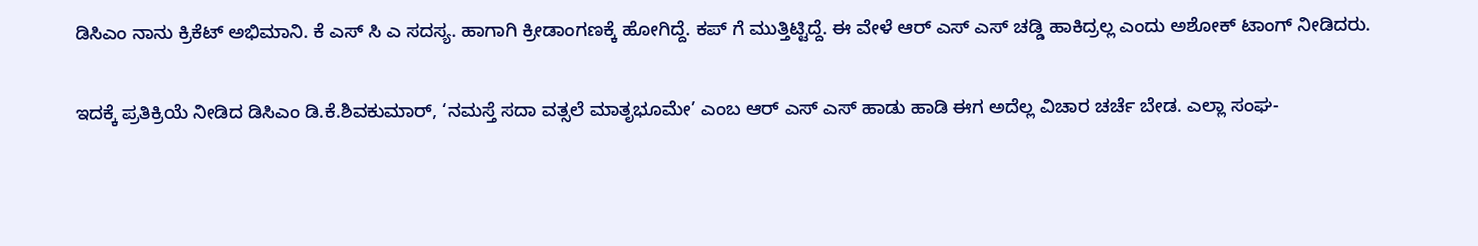ಡಿಸಿಎಂ ನಾನು ಕ್ರಿಕೆಟ್ ಅಭಿಮಾನಿ. ಕೆ ಎಸ್ ಸಿ ಎ ಸದಸ್ಯ. ಹಾಗಾಗಿ ಕ್ರೀಡಾಂಗಣಕ್ಕೆ ಹೋಗಿದ್ದೆ. ಕಪ್ ಗೆ ಮುತ್ತಿಟ್ಟಿದ್ದೆ. ಈ ವೇಳೆ ಆರ್ ಎಸ್ ಎಸ್ ಚಡ್ಡಿ ಹಾಕಿದ್ರಲ್ಲ ಎಂದು ಅಶೋಕ್ ಟಾಂಗ್ ನೀಡಿದರು.

ಇದಕ್ಕೆ ಪ್ರತಿಕ್ರಿಯೆ ನೀಡಿದ ಡಿಸಿಎಂ ಡಿ.ಕೆ.ಶಿವಕುಮಾರ್, ‘ನಮಸ್ತೆ ಸದಾ ವತ್ಸಲೆ ಮಾತೃಭೂಮೇ’ ಎಂಬ ಆರ್ ಎಸ್ ಎಸ್ ಹಾಡು ಹಾಡಿ ಈಗ ಅದೆಲ್ಲ ವಿಚಾರ ಚರ್ಚೆ ಬೇಡ. ಎಲ್ಲಾ ಸಂಘ-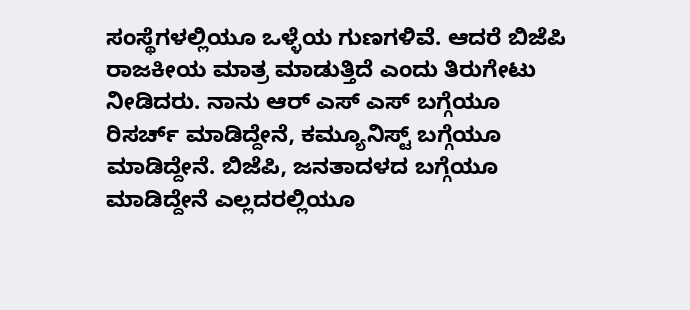ಸಂಸ್ಥೆಗಳಲ್ಲಿಯೂ ಒಳ್ಳೆಯ ಗುಣಗಳಿವೆ. ಆದರೆ ಬಿಜೆಪಿ ರಾಜಕೀಯ ಮಾತ್ರ ಮಾಡುತ್ತಿದೆ ಎಂದು ತಿರುಗೇಟು ನೀಡಿದರು. ನಾನು ಆರ್ ಎಸ್ ಎಸ್ ಬಗ್ಗೆಯೂ ರಿಸರ್ಚ್ ಮಾಡಿದ್ದೇನೆ, ಕಮ್ಯೂನಿಸ್ಟ್ ಬಗ್ಗೆಯೂ ಮಾಡಿದ್ದೇನೆ. ಬಿಜೆಪಿ, ಜನತಾದಳದ ಬಗ್ಗೆಯೂ ಮಾಡಿದ್ದೇನೆ ಎಲ್ಲದರಲ್ಲಿಯೂ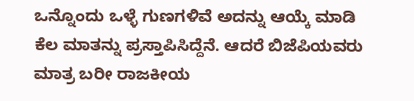ಒನ್ನೊಂದು ಒಳ್ಳೆ ಗುಣಗಳಿವೆ ಅದನ್ನು ಆಯ್ಕೆ ಮಾಡಿ ಕೆಲ ಮಾತನ್ನು ಪ್ರಸ್ತಾಪಿಸಿದ್ದೆನೆ. ಆದರೆ ಬಿಜೆಪಿಯವರು ಮಾತ್ರ ಬರೀ ರಾಜಕೀಯ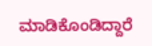ಮಾಡಿಕೊಂಡಿದ್ದಾರೆ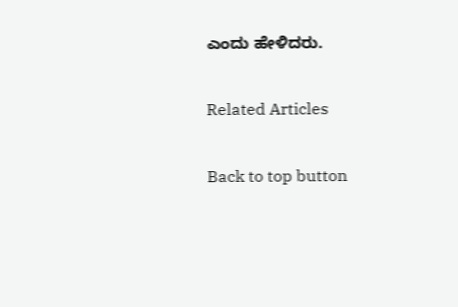ಎಂದು ಹೇಳಿದರು.

Related Articles

Back to top button